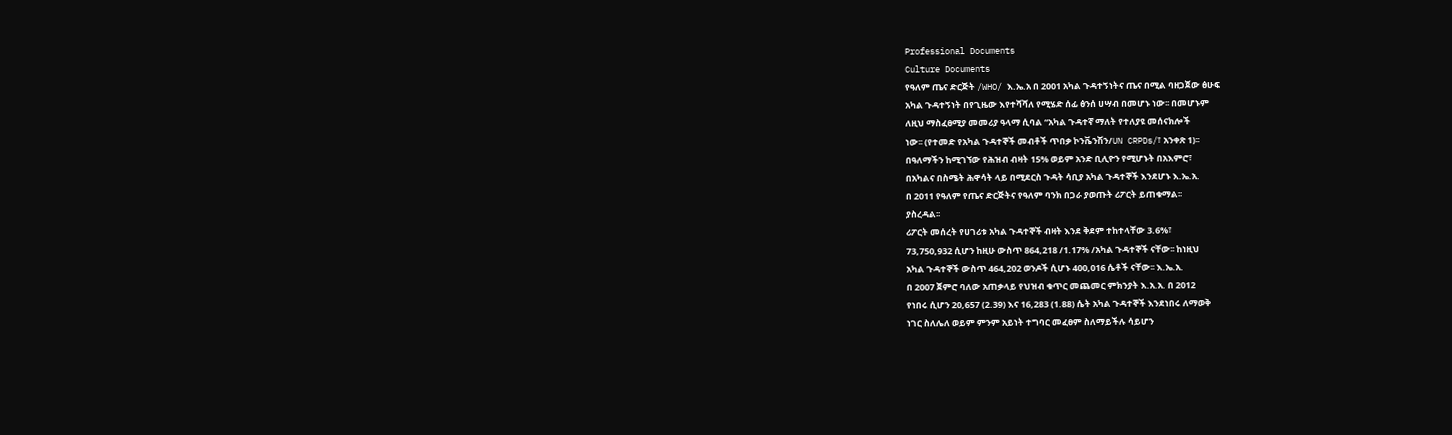Professional Documents
Culture Documents
የዓለም ጤና ድርጅት /WHO/ እ.ኤ.አ በ 2001 አካል ጉዳተኝነትና ጤና በሚል ባዘጋጀው ፅሁፍ
አካል ጉዳተኝነት በየጊዜው እየተሻሻለ የሚሄድ ሰፊ ፅንሰ ሀሣብ በመሆኑ ነው፡፡ በመሆኑም
ለዚህ ማስፈፀሚያ መመሪያ ዓላማ ሲባል “አካል ጉዳተኛ ማለት የተለያዩ መሰናክሎች
ነው፡፡ (የተመድ የአካል ጉዳተኞች መብቶች ጥበቃ ኮንቬንሽን/UN CRPDs/፣ አንቀጽ 1)፡፡
በዓለማችን ከሚገኘው የሕዝብ ብዛት 15% ወይም አንድ ቢሊዮን የሚሆኑት በአእምሮ፣
በአካልና በስሜት ሕዋሳት ላይ በሚደርስ ጉዳት ሳቢያ አካል ጉዳተኞች እንደሆኑ እ.ኤ.አ.
በ 2011 የዓለም የጤና ድርጅትና የዓለም ባንክ በጋራ ያወጡት ሪፖርት ይጠቁማል፡፡
ያስረዳል፡፡
ሪፖርት መሰረት የሀገሪቱ አካል ጉዳተኞች ብዛት እንደ ቅደም ተከተላቸው 3.6%፣
73,750,932 ሲሆን ከዚሁ ውስጥ 864,218 /1.17% /አካል ጉዳተኞች ናቸው፡፡ ከነዚህ
አካል ጉዳተኞች ውስጥ 464,202 ወንዶች ሲሆኑ 400,016 ሴቶች ናቸው፡፡ እ.ኤ.አ.
በ 2007 ጀምሮ ባለው አጠቃላይ የህዝብ ቁጥር መጨመር ምክንያት እ.አ.አ. በ 2012
የነበሩ ሲሆን 20,657 (2.39) እና 16,283 (1.88) ሴት አካል ጉዳተኞች እንደነበሩ ለማወቅ
ነገር ስለሌለ ወይም ምንም አይነት ተግባር መፈፀም ስለማይችሉ ሳይሆን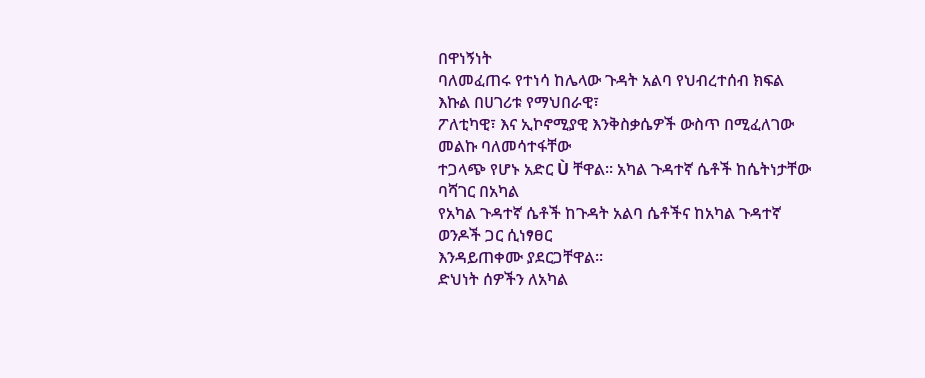በዋነኝነት
ባለመፈጠሩ የተነሳ ከሌላው ጉዳት አልባ የህብረተሰብ ክፍል እኩል በሀገሪቱ የማህበራዊ፣
ፖለቲካዊ፣ እና ኢኮኖሚያዊ እንቅስቃሴዎች ውስጥ በሚፈለገው መልኩ ባለመሳተፋቸው
ተጋላጭ የሆኑ አድር Ù ቸዋል፡፡ አካል ጉዳተኛ ሴቶች ከሴትነታቸው ባሻገር በአካል
የአካል ጉዳተኛ ሴቶች ከጉዳት አልባ ሴቶችና ከአካል ጉዳተኛ ወንዶች ጋር ሲነፃፀር
እንዳይጠቀሙ ያደርጋቸዋል፡፡
ድህነት ሰዎችን ለአካል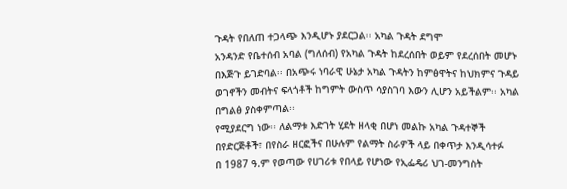ጉዳት የበለጠ ተጋላጭ እንዲሆኑ ያደርጋል፡፡ አካል ጉዳት ደግሞ
አንዳንድ የቤተሰብ አባል (ግለሰብ) የአካል ጉዳት ከደረሰበት ወይም የደረሰበት መሆኑ
በእጅጉ ይገድባል፡፡ በአጭሩ ነባራዊ ሁኔታ አካል ጉዳትን ከምፅዋትና ከህክምና ጉዳይ
ወገኖችን መብትና ፍላጎቶች ከግምት ውስጥ ሳያስገባ እውን ሊሆን አይችልም፡፡ አካል
በግልፅ ያስቀምጣል፡፡
የሚያደርግ ነው፡፡ ለልማቱ እድገት ሂደት ዘላቂ በሆነ መልኩ አካል ጉዳተኞች
በየድርጅቶች፣ በየስራ ዘርፎችና በሁሉም የልማት ስራዎች ላይ በቀጥታ እንዲሳተፉ
በ 1987 ዓ.ም የወጣው የሀገሪቱ የበላይ የሆነው የኢፌዴሪ ህገ-መንግስት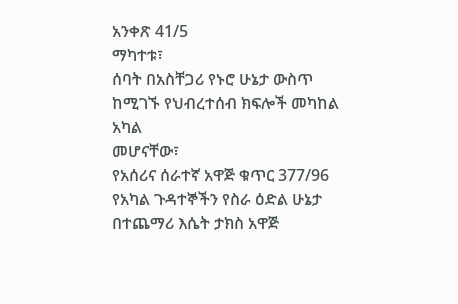አንቀጽ 41/5
ማካተቱ፣
ሰባት በአስቸጋሪ የኑሮ ሁኔታ ውስጥ ከሚገኙ የህብረተሰብ ክፍሎች መካከል አካል
መሆናቸው፣
የአሰሪና ሰራተኛ አዋጅ ቁጥር 377/96 የአካል ጉዳተኞችን የስራ ዕድል ሁኔታ
በተጨማሪ እሴት ታክስ አዋጅ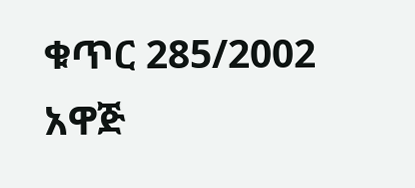ቁጥር 285/2002 አዋጅ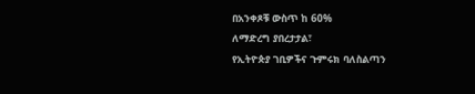በአንቀጾቹ ውስጥ ከ 60%
ለማድረግ ያበረታታል፣
የኢትዮጵያ ገቢዎችና ጉምሩክ ባለስልጣን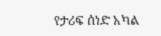የታሪፍ ሰነድ አካል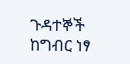ጉዳተኞች ከግብር ነፃ